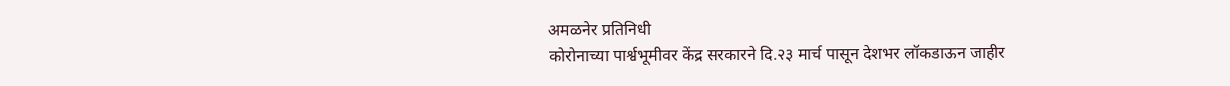अमळनेर प्रतिनिधी
कोरोनाच्या पार्श्वभूमीवर केंद्र सरकारने दि.२३ मार्च पासून देशभर लॉकडाऊन जाहीर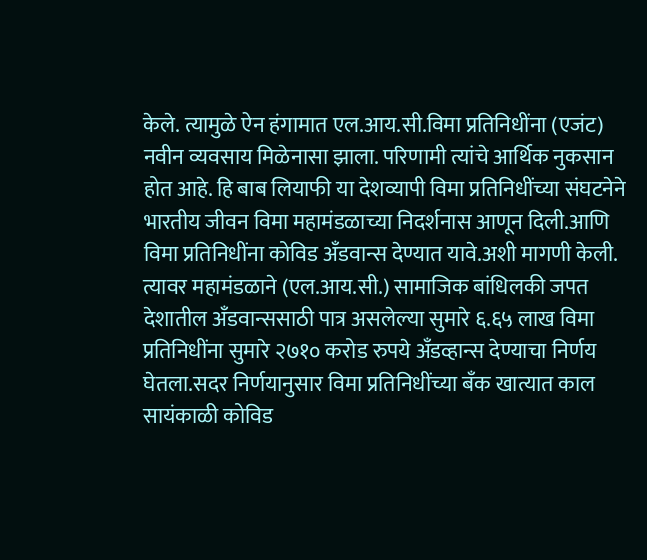केले. त्यामुळे ऐन हंगामात एल.आय.सी.विमा प्रतिनिधींना (एजंट) नवीन व्यवसाय मिळेनासा झाला. परिणामी त्यांचे आर्थिक नुकसान होत आहे. हि बाब लियाफी या देशव्यापी विमा प्रतिनिधींच्या संघटनेने भारतीय जीवन विमा महामंडळाच्या निदर्शनास आणून दिली.आणि विमा प्रतिनिधींना कोविड अँडवान्स देण्यात यावे.अशी मागणी केली. त्यावर महामंडळाने (एल.आय.सी.) सामाजिक बांधिलकी जपत देशातील अँडवान्ससाठी पात्र असलेल्या सुमारे ६.६५ लाख विमा प्रतिनिधींना सुमारे २७१० करोड रुपये अँडव्हान्स देण्याचा निर्णय घेतला.सदर निर्णयानुसार विमा प्रतिनिधींच्या बँक खात्यात काल सायंकाळी कोविड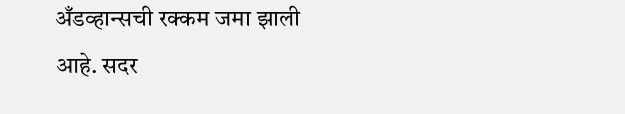अँडव्हान्सची रक्कम जमा झाली आहे. सदर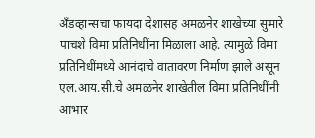अँडव्हान्सचा फायदा देशासह अमळनेर शाखेच्या सुमारे पाचशे विमा प्रतिनिधींना मिळाला आहे. त्यामुळे विमा प्रतिनिधींमध्ये आनंदाचे वातावरण निर्माण झाले असून एल.आय.सी.चे अमळनेर शाखेतील विमा प्रतिनिधींनी आभार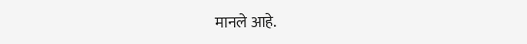मानले आहे.